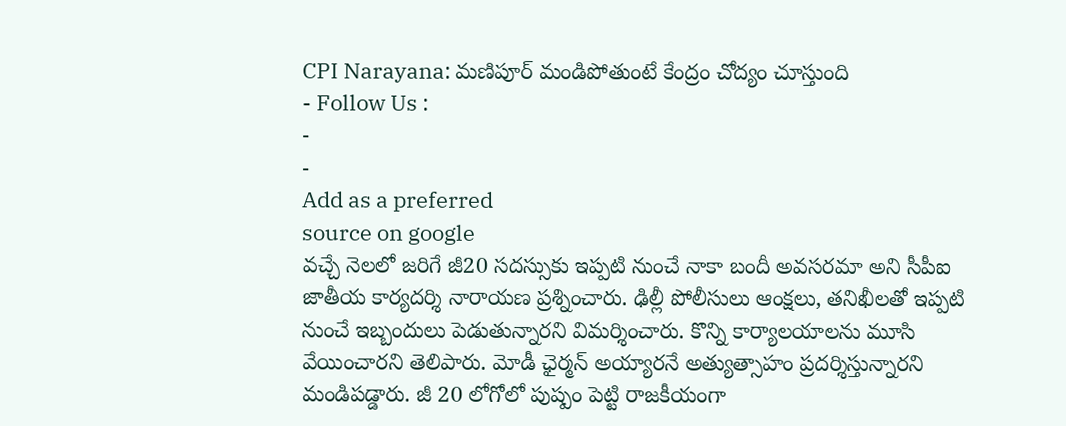CPI Narayana: మణిపూర్ మండిపోతుంటే కేంద్రం చోద్యం చూస్తుంది
- Follow Us :
-
-
Add as a preferred
source on google
వచ్చే నెలలో జరిగే జీ20 సదస్సుకు ఇప్పటి నుంచే నాకా బందీ అవసరమా అని సీపీఐ జాతీయ కార్యదర్శి నారాయణ ప్రశ్నించారు. ఢిల్లీ పోలీసులు ఆంక్షలు, తనిఖీలతో ఇప్పటి నుంచే ఇబ్బందులు పెడుతున్నారని విమర్శించారు. కొన్ని కార్యాలయాలను మూసి వేయించారని తెలిపారు. మోడీ ఛైర్మన్ అయ్యారనే అత్యుత్సాహం ప్రదర్శిస్తున్నారని మండిపడ్డారు. జీ 20 లోగోలో పుష్పం పెట్టి రాజకీయంగా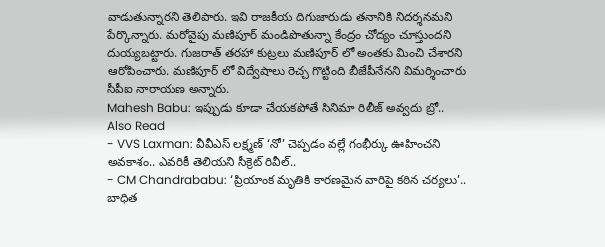వాడుతున్నారని తెలిపారు. ఇవి రాజకీయ దిగుజారుడు తనానికి నిదర్శనమని పేర్కొన్నారు. మరోవైపు మణిపూర్ మండిపొతున్నా కేంద్రం చోద్యం చూస్తుందని దుయ్యబట్టారు. గుజరాత్ తరహా కుట్రలు మణిపూర్ లో అంతకు మించి చేశారని ఆరోపించారు. మణిపూర్ లో విద్వేషాలు రెచ్చ గొట్టింది బీజేపీనేనని విమర్శించారు సీపీఐ నారాయణ అన్నారు.
Mahesh Babu: ఇప్పుడు కూడా చేయకపోతే సినిమా రిలీజ్ అవ్వదు బ్రో..
Also Read
- VVS Laxman: వీవీఎస్ లక్ష్మణ్ ‘నో’ చెప్పడం వల్లే గంభీర్కు ఊహించని అవకాశం.. ఎవరికీ తెలియని సీక్రెట్ రివీల్..
- CM Chandrababu: ‘ప్రియాంక మృతికి కారణమైన వారిపై కఠిన చర్యలు’.. బాధిత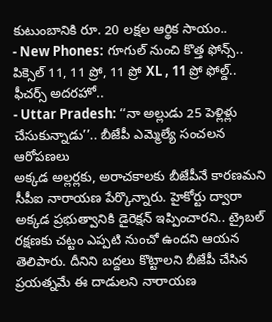కుటుంబానికి రూ. 20 లక్షల ఆర్థిక సాయం..
- New Phones: గూగుల్ నుంచి కొత్త ఫోన్స్.. పిక్సెల్ 11, 11 ప్రో, 11 ప్రో XL , 11 ప్రో ఫోల్డ్.. ఫీచర్స్ అదరహో..
- Uttar Pradesh: ‘‘నా అల్లుడు 25 పెళ్లిళ్లు చేసుకున్నాడు’’.. బీజేపీ ఎమ్మెల్యే సంచలన ఆరోపణలు
అక్కడ అల్లర్లకు, అరాచకాలకు బీజేపీనే కారణమని సీపీఐ నారాయణ పేర్కొన్నారు. హైకోర్టు ద్వారా అక్కడ ప్రభుత్వానికి డైరెక్షన్ ఇప్పించారని.. ట్రైబల్ రక్షణకు చట్టం ఎప్పటి నుంచో ఉందని ఆయన తెలిపారు. దీనిని బద్దలు కొట్టాలని బీజేపీ చేసిన ప్రయత్నమే ఈ దాడులని నారాయణ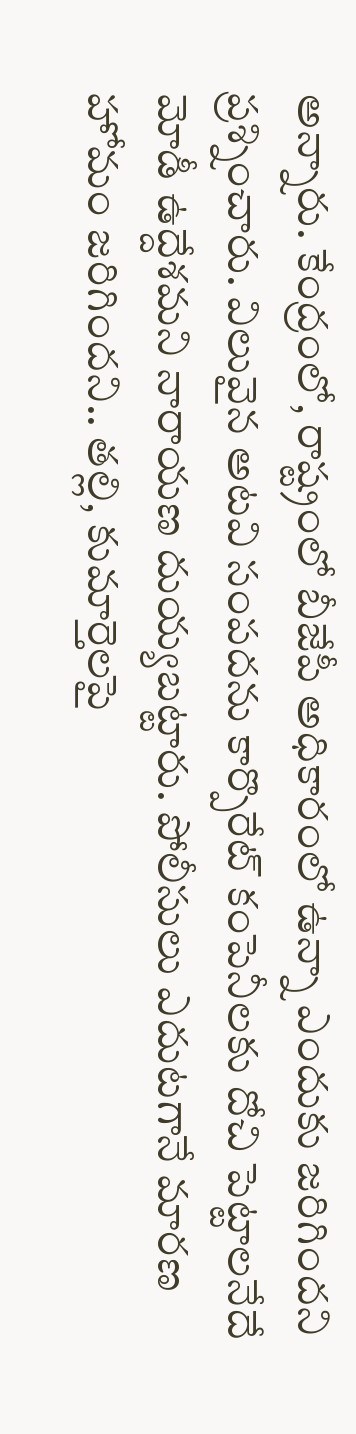అన్నారు. కేంద్రంలో, రాష్ట్రంలో బీజేపీ అధికారంలో ఉన్నా ఎందుకు జరిగిందని ప్రశ్నించారు. విలువైన అటవి సంపదను కార్పొరేట్ కంపెనీలకు దోచి పెట్టాలనేదే మోడీ ఉద్దేశమని నారాయణ దుయ్యబట్టారు. పోలీసులు ఎదుటగానే మారణ హోమం జరిగిందని.. తల్లి, కుమార్తెలపై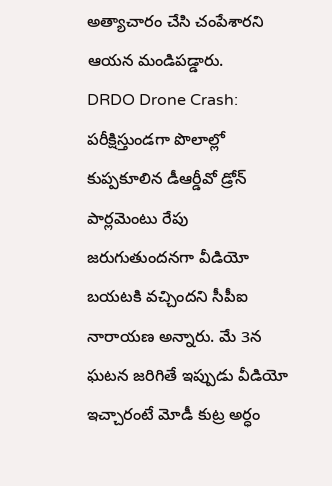అత్యాచారం చేసి చంపేశారని ఆయన మండిపడ్డారు.
DRDO Drone Crash: పరీక్షిస్తుండగా పొలాల్లో కుప్పకూలిన డీఆర్డీవో డ్రోన్
పార్లమెంటు రేపు జరుగుతుందనగా వీడియో బయటకి వచ్చిందని సీపీఐ నారాయణ అన్నారు. మే 3న ఘటన జరిగితే ఇప్పుడు వీడియో ఇచ్చారంటే మోడీ కుట్ర అర్ధం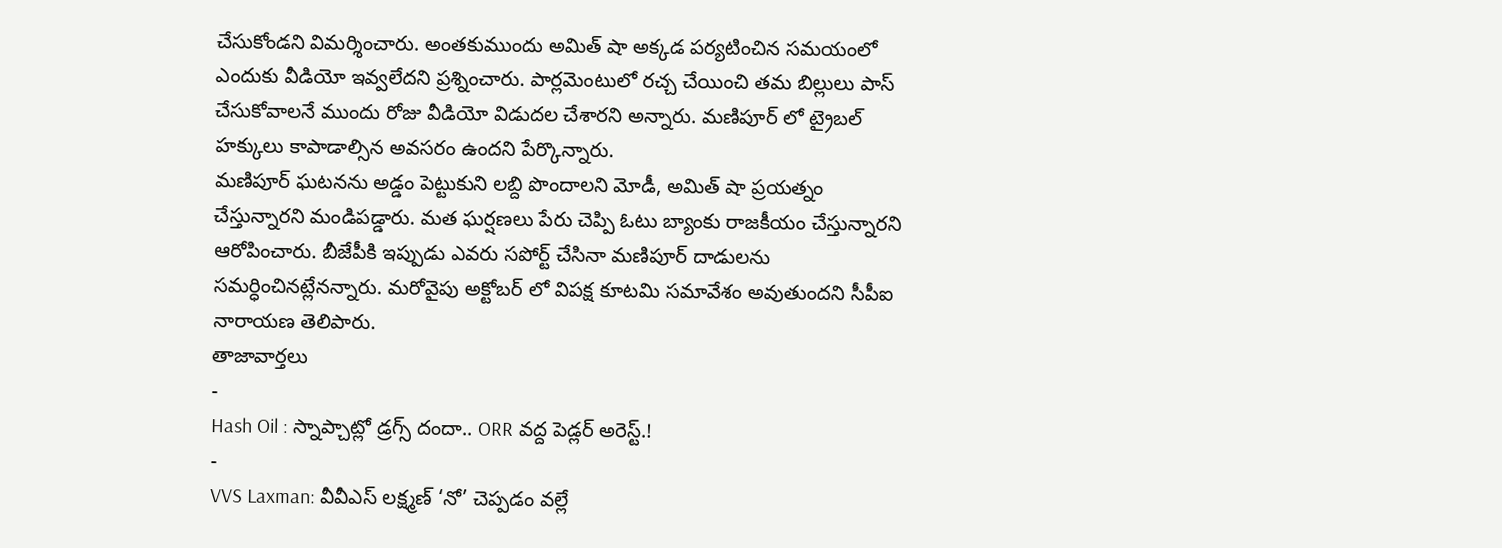చేసుకోండని విమర్శించారు. అంతకుముందు అమిత్ షా అక్కడ పర్యటించిన సమయంలో ఎందుకు వీడియో ఇవ్వలేదని ప్రశ్నించారు. పార్లమెంటులో రచ్చ చేయించి తమ బిల్లులు పాస్ చేసుకోవాలనే ముందు రోజు వీడియో విడుదల చేశారని అన్నారు. మణిపూర్ లో ట్రైబల్ హక్కులు కాపాడాల్సిన అవసరం ఉందని పేర్కొన్నారు.
మణిపూర్ ఘటనను అడ్డం పెట్టుకుని లబ్ది పొందాలని మోడీ, అమిత్ షా ప్రయత్నం చేస్తున్నారని మండిపడ్డారు. మత ఘర్షణలు పేరు చెప్పి ఓటు బ్యాంకు రాజకీయం చేస్తున్నారని ఆరోపించారు. బీజేపీకి ఇప్పుడు ఎవరు సపోర్ట్ చేసినా మణిపూర్ దాడులను సమర్ధించినట్లేనన్నారు. మరోవైపు అక్టోబర్ లో విపక్ష కూటమి సమావేశం అవుతుందని సీపీఐ నారాయణ తెలిపారు.
తాజావార్తలు
-
Hash Oil : స్నాప్చాట్లో డ్రగ్స్ దందా.. ORR వద్ద పెడ్లర్ అరెస్ట్.!
-
VVS Laxman: వీవీఎస్ లక్ష్మణ్ ‘నో’ చెప్పడం వల్లే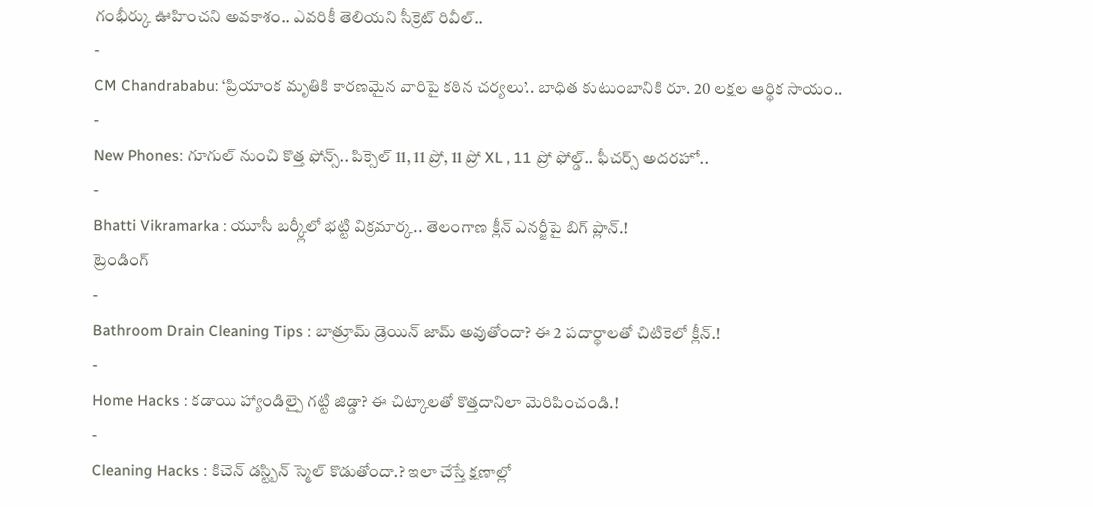గంభీర్కు ఊహించని అవకాశం.. ఎవరికీ తెలియని సీక్రెట్ రివీల్..
-
CM Chandrababu: ‘ప్రియాంక మృతికి కారణమైన వారిపై కఠిన చర్యలు’.. బాధిత కుటుంబానికి రూ. 20 లక్షల ఆర్థిక సాయం..
-
New Phones: గూగుల్ నుంచి కొత్త ఫోన్స్.. పిక్సెల్ 11, 11 ప్రో, 11 ప్రో XL , 11 ప్రో ఫోల్డ్.. ఫీచర్స్ అదరహో..
-
Bhatti Vikramarka : యూసీ బర్క్లీలో భట్టి విక్రమార్క.. తెలంగాణ క్లీన్ ఎనర్జీపై బిగ్ ప్లాన్.!
ట్రెండింగ్
-
Bathroom Drain Cleaning Tips : బాత్రూమ్ డ్రెయిన్ జామ్ అవుతోందా? ఈ 2 పదార్థాలతో చిటికెలో క్లీన్.!
-
Home Hacks : కడాయి హ్యాండిల్పై గట్టి జిడ్డా? ఈ చిట్కాలతో కొత్తదానిలా మెరిపించండి.!
-
Cleaning Hacks : కిచెన్ డస్ట్బిన్ స్మెల్ కొడుతోందా.? ఇలా చేస్తే క్షణాల్లో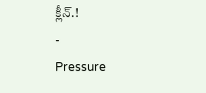క్లీన్.!
-
Pressure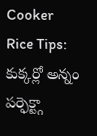Cooker Rice Tips: కుక్కర్లో అన్నం పర్ఫెక్ట్గా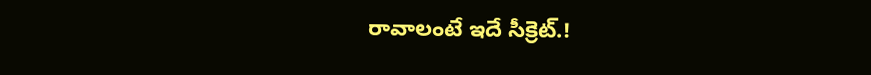రావాలంటే ఇదే సీక్రెట్.!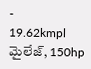-
19.62kmpl మైలేజ్, 150hp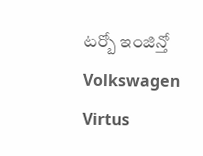టర్బో ఇంజిన్తో Volkswagen Virtus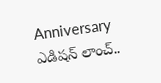Anniversary ఎడిషన్ లాంచ్..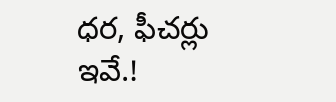ధర, ఫీచర్లు ఇవే.!